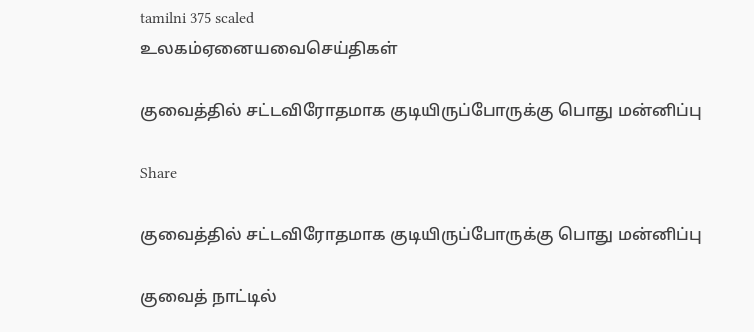tamilni 375 scaled
உலகம்ஏனையவைசெய்திகள்

குவைத்தில் சட்டவிரோதமாக குடியிருப்போருக்கு பொது மன்னிப்பு

Share

குவைத்தில் சட்டவிரோதமாக குடியிருப்போருக்கு பொது மன்னிப்பு

குவைத் நாட்டில்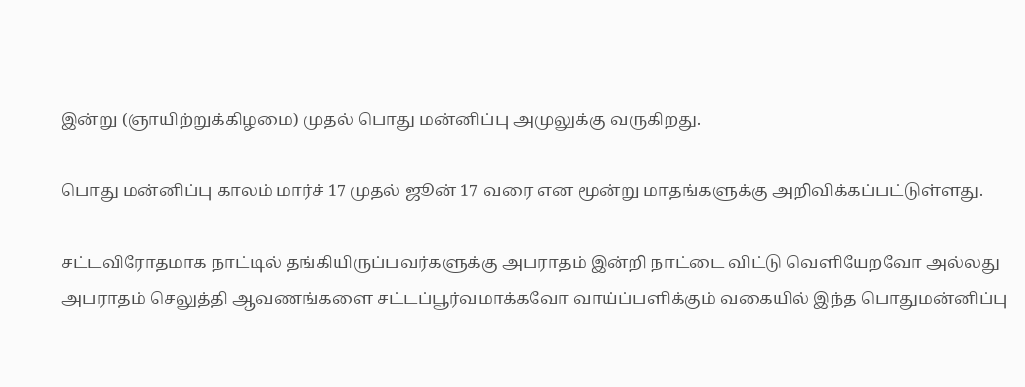இன்று (ஞாயிற்றுக்கிழமை) முதல் பொது மன்னிப்பு அமுலுக்கு வருகிறது.

பொது மன்னிப்பு காலம் மார்ச் 17 முதல் ஜூன் 17 வரை என மூன்று மாதங்களுக்கு அறிவிக்கப்பட்டுள்ளது.

சட்டவிரோதமாக நாட்டில் தங்கியிருப்பவர்களுக்கு அபராதம் இன்றி நாட்டை விட்டு வெளியேறவோ அல்லது அபராதம் செலுத்தி ஆவணங்களை சட்டப்பூர்வமாக்கவோ வாய்ப்பளிக்கும் வகையில் இந்த பொதுமன்னிப்பு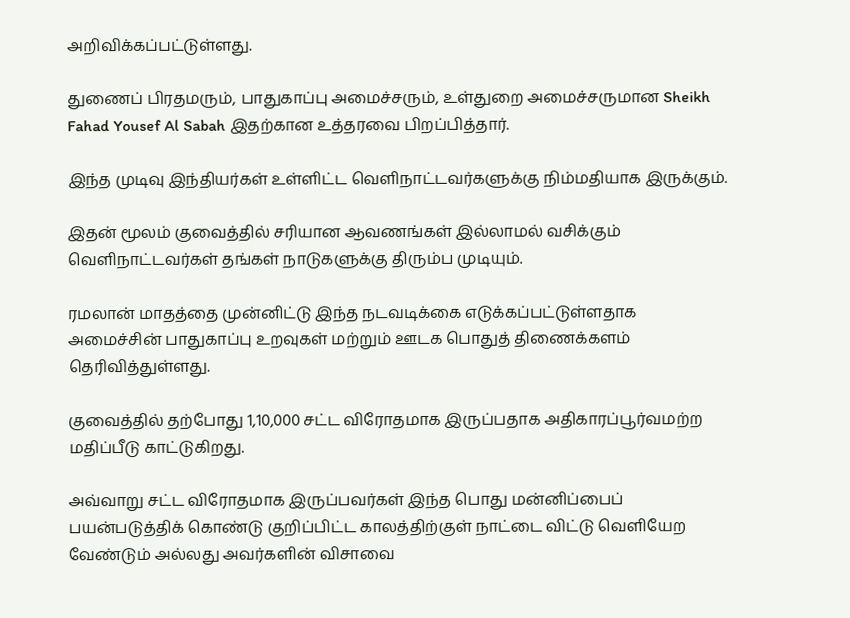அறிவிக்கப்பட்டுள்ளது.

துணைப் பிரதமரும், பாதுகாப்பு அமைச்சரும், உள்துறை அமைச்சருமான Sheikh Fahad Yousef Al Sabah இதற்கான உத்தரவை பிறப்பித்தார்.

இந்த முடிவு இந்தியர்கள் உள்ளிட்ட வெளிநாட்டவர்களுக்கு நிம்மதியாக இருக்கும்.

இதன் மூலம் குவைத்தில் சரியான ஆவணங்கள் இல்லாமல் வசிக்கும் வெளிநாட்டவர்கள் தங்கள் நாடுகளுக்கு திரும்ப முடியும்.

ரமலான் மாதத்தை முன்னிட்டு இந்த நடவடிக்கை எடுக்கப்பட்டுள்ளதாக அமைச்சின் பாதுகாப்பு உறவுகள் மற்றும் ஊடக பொதுத் திணைக்களம் தெரிவித்துள்ளது.

குவைத்தில் தற்போது 1,10,000 சட்ட விரோதமாக இருப்பதாக அதிகாரப்பூர்வமற்ற மதிப்பீடு காட்டுகிறது.

அவ்வாறு சட்ட விரோதமாக இருப்பவர்கள் இந்த பொது மன்னிப்பைப் பயன்படுத்திக் கொண்டு குறிப்பிட்ட காலத்திற்குள் நாட்டை விட்டு வெளியேற வேண்டும் அல்லது அவர்களின் விசாவை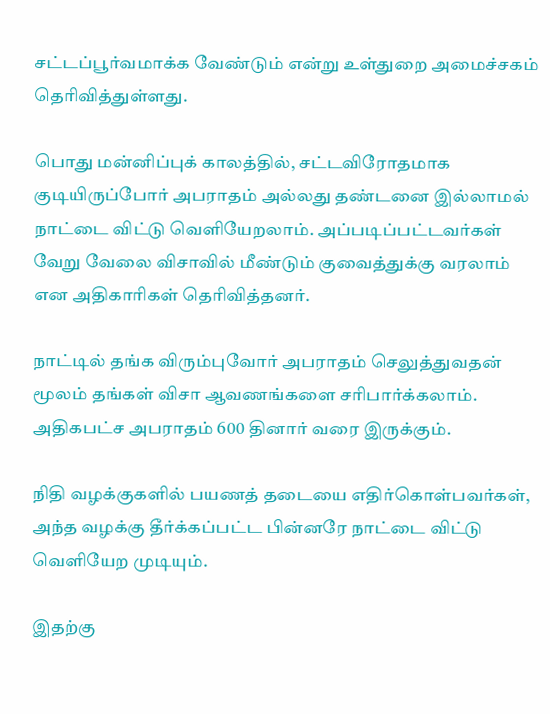சட்டப்பூர்வமாக்க வேண்டும் என்று உள்துறை அமைச்சகம் தெரிவித்துள்ளது.

பொது மன்னிப்புக் காலத்தில், சட்டவிரோதமாக குடியிருப்போர் அபராதம் அல்லது தண்டனை இல்லாமல் நாட்டை விட்டு வெளியேறலாம். அப்படிப்பட்டவர்கள் வேறு வேலை விசாவில் மீண்டும் குவைத்துக்கு வரலாம் என அதிகாரிகள் தெரிவித்தனர்.

நாட்டில் தங்க விரும்புவோர் அபராதம் செலுத்துவதன் மூலம் தங்கள் விசா ஆவணங்களை சரிபார்க்கலாம். அதிகபட்ச அபராதம் 600 தினார் வரை இருக்கும்.

நிதி வழக்குகளில் பயணத் தடையை எதிர்கொள்பவர்கள், அந்த வழக்கு தீர்க்கப்பட்ட பின்னரே நாட்டை விட்டு வெளியேற முடியும்.

இதற்கு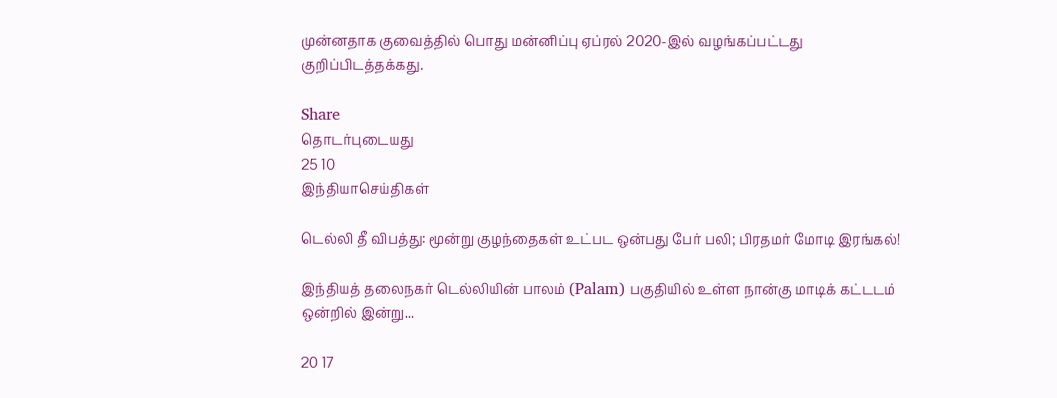முன்னதாக குவைத்தில் பொது மன்னிப்பு ஏப்ரல் 2020-இல் வழங்கப்பட்டது குறிப்பிடத்தக்கது.

Share
தொடர்புடையது
25 10
இந்தியாசெய்திகள்

டெல்லி தீ விபத்து: மூன்று குழந்தைகள் உட்பட ஒன்பது பேர் பலி; பிரதமர் மோடி இரங்கல்!

இந்தியத் தலைநகர் டெல்லியின் பாலம் (Palam) பகுதியில் உள்ள நான்கு மாடிக் கட்டடம் ஒன்றில் இன்று...

20 17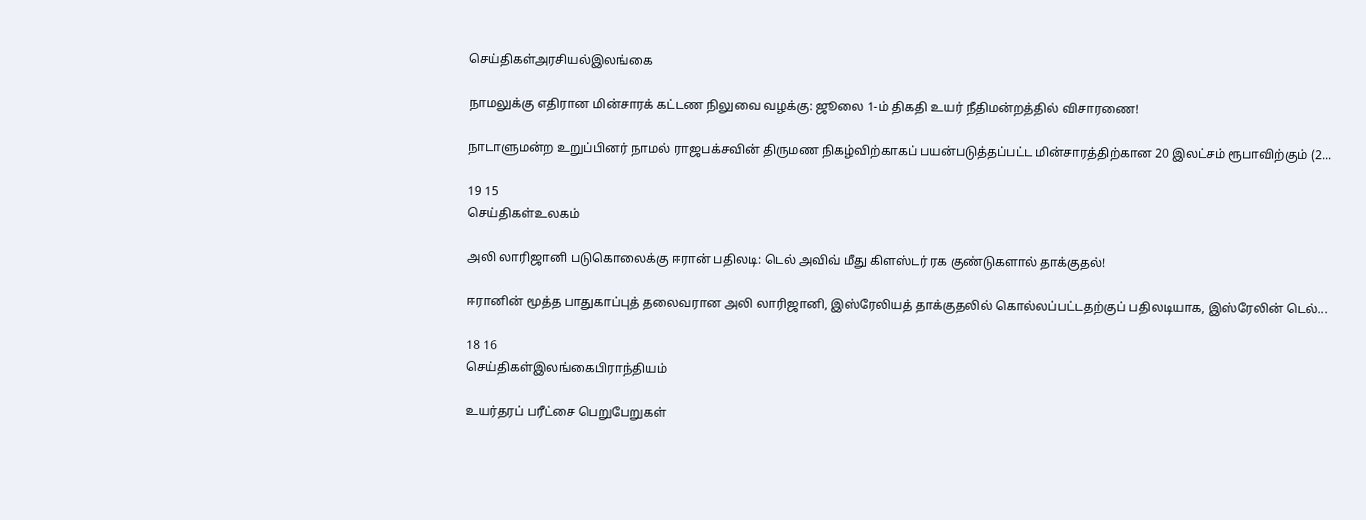செய்திகள்அரசியல்இலங்கை

நாமலுக்கு எதிரான மின்சாரக் கட்டண நிலுவை வழக்கு: ஜூலை 1-ம் திகதி உயர் நீதிமன்றத்தில் விசாரணை!

நாடாளுமன்ற உறுப்பினர் நாமல் ராஜபக்சவின் திருமண நிகழ்விற்காகப் பயன்படுத்தப்பட்ட மின்சாரத்திற்கான 20 இலட்சம் ரூபாவிற்கும் (2...

19 15
செய்திகள்உலகம்

அலி லாரிஜானி படுகொலைக்கு ஈரான் பதிலடி: டெல் அவிவ் மீது கிளஸ்டர் ரக குண்டுகளால் தாக்குதல்!

ஈரானின் மூத்த பாதுகாப்புத் தலைவரான அலி லாரிஜானி, இஸ்ரேலியத் தாக்குதலில் கொல்லப்பட்டதற்குப் பதிலடியாக, இஸ்ரேலின் டெல்...

18 16
செய்திகள்இலங்கைபிராந்தியம்

உயர்தரப் பரீட்சை பெறுபேறுகள்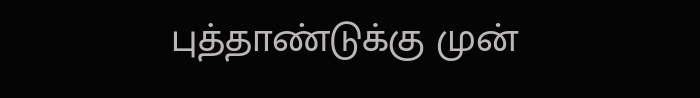புத்தாண்டுக்கு முன்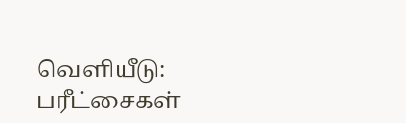வெளியீடு: பரீட்சைகள்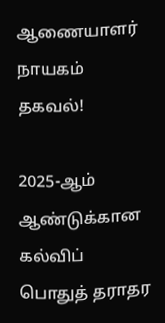ஆணையாளர் நாயகம் தகவல்!

2025-ஆம் ஆண்டுக்கான கல்விப் பொதுத் தராதர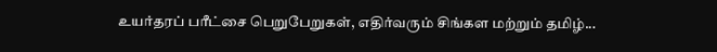உயர்தரப் பரீட்சை பெறுபேறுகள், எதிர்வரும் சிங்கள மற்றும் தமிழ்...